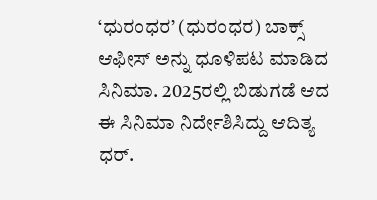‘ಧುರಂಧರ’ (ಧುರಂಧರ) ಬಾಕ್ಸ್ ಆಫೀಸ್ ಅನ್ನು ಧೂಳಿಪಟ ಮಾಡಿದ ಸಿನಿಮಾ. 2025ರಲ್ಲಿ ಬಿಡುಗಡೆ ಆದ ಈ ಸಿನಿಮಾ ನಿರ್ದೇಶಿಸಿದ್ದು ಆದಿತ್ಯ ಧರ್.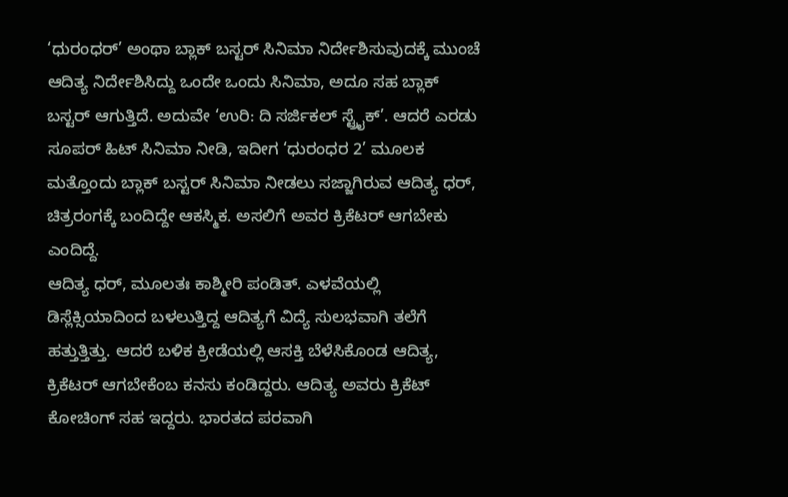‘ಧುರಂಧರ್’ ಅಂಥಾ ಬ್ಲಾಕ್ ಬಸ್ಟರ್ ಸಿನಿಮಾ ನಿರ್ದೇಶಿಸುವುದಕ್ಕೆ ಮುಂಚೆ ಆದಿತ್ಯ ನಿರ್ದೇಶಿಸಿದ್ದು ಒಂದೇ ಒಂದು ಸಿನಿಮಾ, ಅದೂ ಸಹ ಬ್ಲಾಕ್ ಬಸ್ಟರ್ ಆಗುತ್ತಿದೆ. ಅದುವೇ ‘ಉರಿ: ದಿ ಸರ್ಜಿಕಲ್ ಸ್ಟ್ರೈಕ್’. ಆದರೆ ಎರಡು ಸೂಪರ್ ಹಿಟ್ ಸಿನಿಮಾ ನೀಡಿ, ಇದೀಗ ‘ಧುರಂಧರ 2’ ಮೂಲಕ ಮತ್ತೊಂದು ಬ್ಲಾಕ್ ಬಸ್ಟರ್ ಸಿನಿಮಾ ನೀಡಲು ಸಜ್ಜಾಗಿರುವ ಆದಿತ್ಯ ಧರ್, ಚಿತ್ರರಂಗಕ್ಕೆ ಬಂದಿದ್ದೇ ಆಕಸ್ಮಿಕ. ಅಸಲಿಗೆ ಅವರ ಕ್ರಿಕೆಟರ್ ಆಗಬೇಕು ಎಂದಿದ್ದೆ.
ಆದಿತ್ಯ ಧರ್, ಮೂಲತಃ ಕಾಶ್ಮೀರಿ ಪಂಡಿತ್. ಎಳವೆಯಲ್ಲಿ ಡಿಸ್ಲೆಕ್ಸಿಯಾದಿಂದ ಬಳಲುತ್ತಿದ್ದ ಆದಿತ್ಯಗೆ ವಿದ್ಯೆ ಸುಲಭವಾಗಿ ತಲೆಗೆ ಹತ್ತುತ್ತಿತ್ತು. ಆದರೆ ಬಳಿಕ ಕ್ರೀಡೆಯಲ್ಲಿ ಆಸಕ್ತಿ ಬೆಳೆಸಿಕೊಂಡ ಆದಿತ್ಯ, ಕ್ರಿಕೆಟರ್ ಆಗಬೇಕೆಂಬ ಕನಸು ಕಂಡಿದ್ದರು. ಆದಿತ್ಯ ಅವರು ಕ್ರಿಕೆಟ್ ಕೋಚಿಂಗ್ ಸಹ ಇದ್ದರು. ಭಾರತದ ಪರವಾಗಿ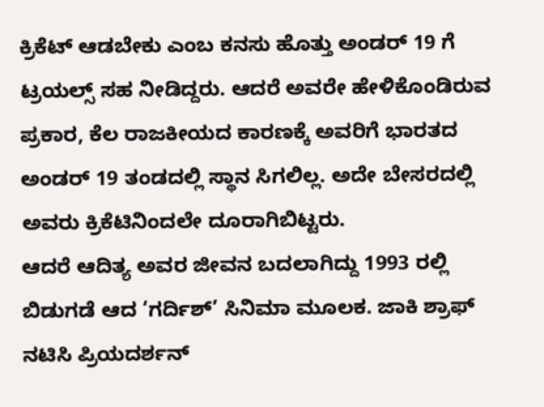ಕ್ರಿಕೆಟ್ ಆಡಬೇಕು ಎಂಬ ಕನಸು ಹೊತ್ತು ಅಂಡರ್ 19 ಗೆ ಟ್ರಯಲ್ಸ್ ಸಹ ನೀಡಿದ್ದರು. ಆದರೆ ಅವರೇ ಹೇಳಿಕೊಂಡಿರುವ ಪ್ರಕಾರ, ಕೆಲ ರಾಜಕೀಯದ ಕಾರಣಕ್ಕೆ ಅವರಿಗೆ ಭಾರತದ ಅಂಡರ್ 19 ತಂಡದಲ್ಲಿ ಸ್ಥಾನ ಸಿಗಲಿಲ್ಲ. ಅದೇ ಬೇಸರದಲ್ಲಿ ಅವರು ಕ್ರಿಕೆಟಿನಿಂದಲೇ ದೂರಾಗಿಬಿಟ್ಟರು.
ಆದರೆ ಆದಿತ್ಯ ಅವರ ಜೀವನ ಬದಲಾಗಿದ್ದು 1993 ರಲ್ಲಿ ಬಿಡುಗಡೆ ಆದ ‘ಗರ್ದಿಶ್’ ಸಿನಿಮಾ ಮೂಲಕ. ಜಾಕಿ ಶ್ರಾಫ್ ನಟಿಸಿ ಪ್ರಿಯದರ್ಶನ್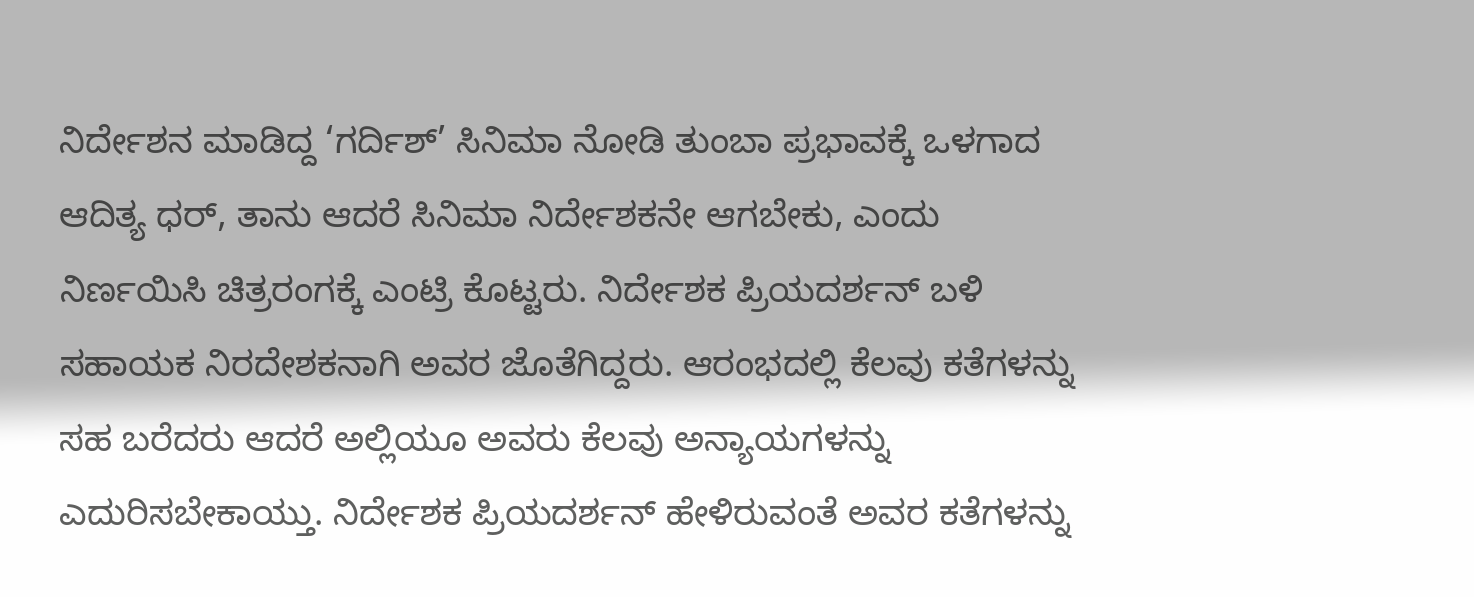ನಿರ್ದೇಶನ ಮಾಡಿದ್ದ ‘ಗರ್ದಿಶ್’ ಸಿನಿಮಾ ನೋಡಿ ತುಂಬಾ ಪ್ರಭಾವಕ್ಕೆ ಒಳಗಾದ ಆದಿತ್ಯ ಧರ್, ತಾನು ಆದರೆ ಸಿನಿಮಾ ನಿರ್ದೇಶಕನೇ ಆಗಬೇಕು, ಎಂದು ನಿರ್ಣಯಿಸಿ ಚಿತ್ರರಂಗಕ್ಕೆ ಎಂಟ್ರಿ ಕೊಟ್ಟರು. ನಿರ್ದೇಶಕ ಪ್ರಿಯದರ್ಶನ್ ಬಳಿ ಸಹಾಯಕ ನಿರದೇಶಕನಾಗಿ ಅವರ ಜೊತೆಗಿದ್ದರು. ಆರಂಭದಲ್ಲಿ ಕೆಲವು ಕತೆಗಳನ್ನು ಸಹ ಬರೆದರು ಆದರೆ ಅಲ್ಲಿಯೂ ಅವರು ಕೆಲವು ಅನ್ಯಾಯಗಳನ್ನು ಎದುರಿಸಬೇಕಾಯ್ತು. ನಿರ್ದೇಶಕ ಪ್ರಿಯದರ್ಶನ್ ಹೇಳಿರುವಂತೆ ಅವರ ಕತೆಗಳನ್ನು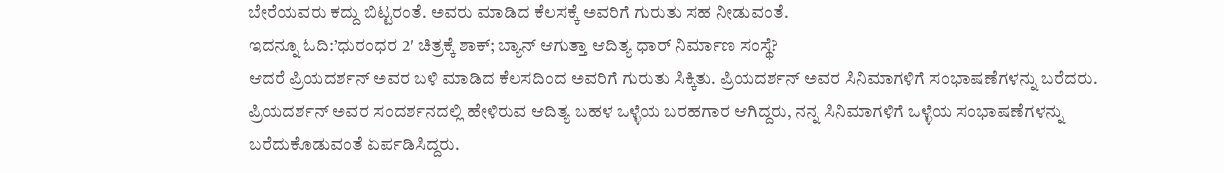ಬೇರೆಯವರು ಕದ್ದು ಬಿಟ್ಟರಂತೆ. ಅವರು ಮಾಡಿದ ಕೆಲಸಕ್ಕೆ ಅವರಿಗೆ ಗುರುತು ಸಹ ನೀಡುವಂತೆ.
ಇದನ್ನೂ ಓದಿ:’ಧುರಂಧರ 2′ ಚಿತ್ರಕ್ಕೆ ಶಾಕ್; ಬ್ಯಾನ್ ಆಗುತ್ತಾ ಆದಿತ್ಯ ಧಾರ್ ನಿರ್ಮಾಣ ಸಂಸ್ಥೆ?
ಆದರೆ ಪ್ರಿಯದರ್ಶನ್ ಅವರ ಬಳಿ ಮಾಡಿದ ಕೆಲಸದಿಂದ ಅವರಿಗೆ ಗುರುತು ಸಿಕ್ಕಿತು. ಪ್ರಿಯದರ್ಶನ್ ಅವರ ಸಿನಿಮಾಗಳಿಗೆ ಸಂಭಾಷಣೆಗಳನ್ನು ಬರೆದರು. ಪ್ರಿಯದರ್ಶನ್ ಅವರ ಸಂದರ್ಶನದಲ್ಲಿ ಹೇಳಿರುವ ಆದಿತ್ಯ ಬಹಳ ಒಳ್ಳೆಯ ಬರಹಗಾರ ಆಗಿದ್ದರು, ನನ್ನ ಸಿನಿಮಾಗಳಿಗೆ ಒಳ್ಳೆಯ ಸಂಭಾಷಣೆಗಳನ್ನು ಬರೆದುಕೊಡುವಂತೆ ಏರ್ಪಡಿಸಿದ್ದರು.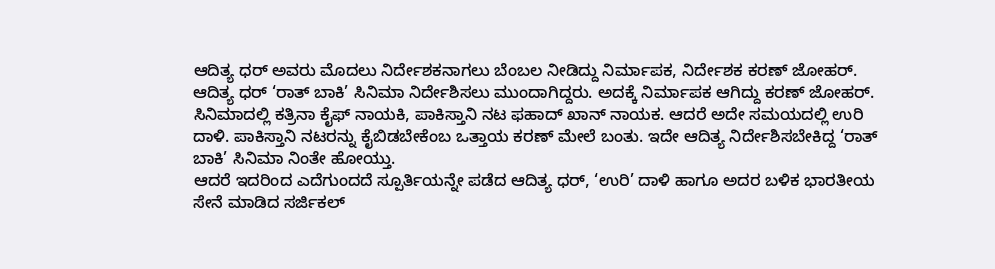ಆದಿತ್ಯ ಧರ್ ಅವರು ಮೊದಲು ನಿರ್ದೇಶಕನಾಗಲು ಬೆಂಬಲ ನೀಡಿದ್ದು ನಿರ್ಮಾಪಕ, ನಿರ್ದೇಶಕ ಕರಣ್ ಜೋಹರ್. ಆದಿತ್ಯ ಧರ್ ‘ರಾತ್ ಬಾಕಿ’ ಸಿನಿಮಾ ನಿರ್ದೇಶಿಸಲು ಮುಂದಾಗಿದ್ದರು. ಅದಕ್ಕೆ ನಿರ್ಮಾಪಕ ಆಗಿದ್ದು ಕರಣ್ ಜೋಹರ್. ಸಿನಿಮಾದಲ್ಲಿ ಕತ್ರಿನಾ ಕೈಫ್ ನಾಯಕಿ, ಪಾಕಿಸ್ತಾನಿ ನಟ ಫಹಾದ್ ಖಾನ್ ನಾಯಕ. ಆದರೆ ಅದೇ ಸಮಯದಲ್ಲಿ ಉರಿ ದಾಳಿ. ಪಾಕಿಸ್ತಾನಿ ನಟರನ್ನು ಕೈಬಿಡಬೇಕೆಂಬ ಒತ್ತಾಯ ಕರಣ್ ಮೇಲೆ ಬಂತು. ಇದೇ ಆದಿತ್ಯ ನಿರ್ದೇಶಿಸಬೇಕಿದ್ದ ‘ರಾತ್ ಬಾಕಿ’ ಸಿನಿಮಾ ನಿಂತೇ ಹೋಯ್ತು.
ಆದರೆ ಇದರಿಂದ ಎದೆಗುಂದದೆ ಸ್ಪೂರ್ತಿಯನ್ನೇ ಪಡೆದ ಆದಿತ್ಯ ಧರ್, ‘ಉರಿ’ ದಾಳಿ ಹಾಗೂ ಅದರ ಬಳಿಕ ಭಾರತೀಯ ಸೇನೆ ಮಾಡಿದ ಸರ್ಜಿಕಲ್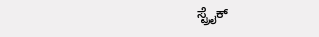ಸ್ಟ್ರೈಕ್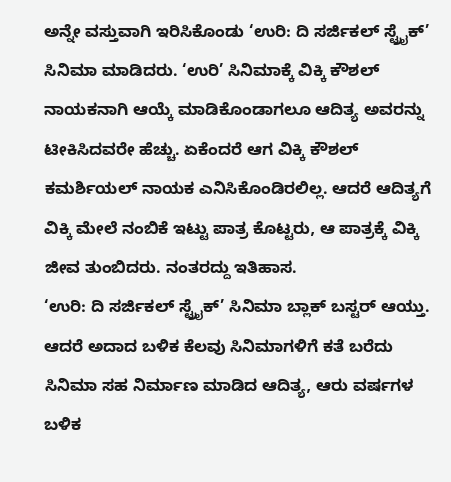ಅನ್ನೇ ವಸ್ತುವಾಗಿ ಇರಿಸಿಕೊಂಡು ‘ಉರಿ: ದಿ ಸರ್ಜಿಕಲ್ ಸ್ಟ್ರೈಕ್’ ಸಿನಿಮಾ ಮಾಡಿದರು. ‘ಉರಿ’ ಸಿನಿಮಾಕ್ಕೆ ವಿಕ್ಕಿ ಕೌಶಲ್ ನಾಯಕನಾಗಿ ಆಯ್ಕೆ ಮಾಡಿಕೊಂಡಾಗಲೂ ಆದಿತ್ಯ ಅವರನ್ನು ಟೀಕಿಸಿದವರೇ ಹೆಚ್ಚು. ಏಕೆಂದರೆ ಆಗ ವಿಕ್ಕಿ ಕೌಶಲ್ ಕಮರ್ಶಿಯಲ್ ನಾಯಕ ಎನಿಸಿಕೊಂಡಿರಲಿಲ್ಲ. ಆದರೆ ಆದಿತ್ಯಗೆ ವಿಕ್ಕಿ ಮೇಲೆ ನಂಬಿಕೆ ಇಟ್ಟು ಪಾತ್ರ ಕೊಟ್ಟರು, ಆ ಪಾತ್ರಕ್ಕೆ ವಿಕ್ಕಿ ಜೀವ ತುಂಬಿದರು. ನಂತರದ್ದು ಇತಿಹಾಸ.
‘ಉರಿ: ದಿ ಸರ್ಜಿಕಲ್ ಸ್ಟ್ರೈಕ್’ ಸಿನಿಮಾ ಬ್ಲಾಕ್ ಬಸ್ಟರ್ ಆಯ್ತು. ಆದರೆ ಅದಾದ ಬಳಿಕ ಕೆಲವು ಸಿನಿಮಾಗಳಿಗೆ ಕತೆ ಬರೆದು ಸಿನಿಮಾ ಸಹ ನಿರ್ಮಾಣ ಮಾಡಿದ ಆದಿತ್ಯ, ಆರು ವರ್ಷಗಳ ಬಳಿಕ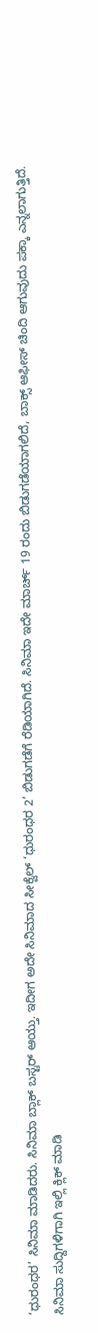‘ಧುರಂಧರ’ ಸಿನಿಮಾ ಮಾಡಿದರು. ಸಿನಿಮಾ ಬ್ಲಾಕ್ ಬಸ್ಟರ್ ಆಯ್ತು. ಇದೀಗ ಅದೇ ಸಿನಿಮಾದ ಸೀಕ್ವೆಲ್ ‘ಧುರಂಧರ 2’ ಬಿಡುಗಡೆಗೆ ರೆಡಿಯಾಗಿದೆ. ಸಿನಿಮಾ ಇದೇ ಮಾರ್ಚ್ 19 ರಂದು ಬಿಡುಗಡೆಯಾಗಲಿದೆ, ಬಾಕ್ಸ್ ಆಫೀಸ್ ಚಿಂದಿ ಆಗುವುದು ಪಕ್ಕಾ ಎನ್ನಲಾಗುತ್ತಿದೆ.
ಸಿನಿಮಾ ಸುದ್ದಿಗಳಿಗಾಗಿ ಇಲ್ಲಿ ಕ್ಲಿಕ್ ಮಾಡಿ